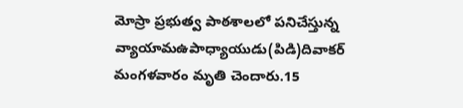మోస్రా ప్రభుత్వ పాఠశాలలో పనిచేస్తున్న వ్యాయామఉపాధ్యాయుడు(పిడి)దివాకర్ మంగళవారం మృతి చెందారు.15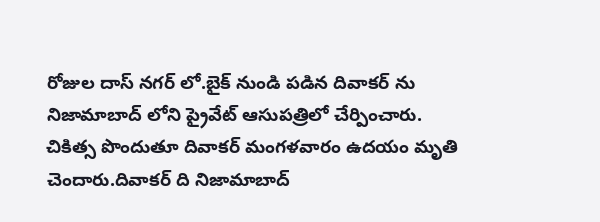రోజుల దాస్ నగర్ లో.బైక్ నుండి పడిన దివాకర్ ను నిజామాబాద్ లోని ప్రైవేట్ ఆసుపత్రిలో చేర్పించారు.
చికిత్స పొందుతూ దివాకర్ మంగళవారం ఉదయం మృతి చెందారు.దివాకర్ ది నిజామాబాద్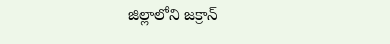జిల్లాలోని జక్రాన్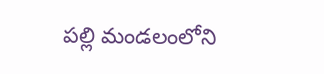పల్లి మండలంలోని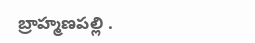బ్రాహ్మణపల్లి .